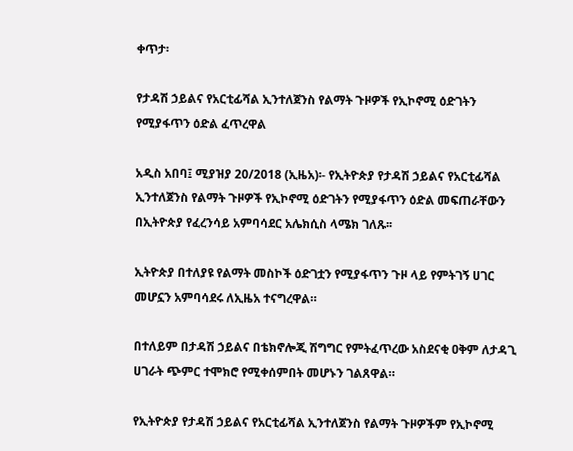ቀጥታ፡

የታዳሽ ኃይልና የአርቲፊሻል ኢንተለጀንስ የልማት ጉዞዎች የኢኮኖሚ ዕድገትን የሚያፋጥን ዕድል ፈጥረዋል

አዲስ አበባ፤ ሚያዝያ 20/2018 (ኢዜአ)፡- የኢትዮጵያ የታዳሽ ኃይልና የአርቲፊሻል ኢንተለጀንስ የልማት ጉዞዎች የኢኮኖሚ ዕድገትን የሚያፋጥን ዕድል መፍጠራቸውን በኢትዮጵያ የፈረንሳይ አምባሳደር አሌክሲስ ላሜክ ገለጹ፡፡

ኢትዮጵያ በተለያዩ የልማት መስኮች ዕድገቷን የሚያፋጥን ጉዞ ላይ የምትገኝ ሀገር መሆኗን አምባሳደሩ ለኢዜአ ተናግረዋል።

በተለይም በታዳሽ ኃይልና በቴክኖሎጂ ሽግግር የምትፈጥረው አስደናቂ ዐቅም ለታዳጊ ሀገራት ጭምር ተሞክሮ የሚቀሰምበት መሆኑን ገልጸዋል።

የኢትዮጵያ የታዳሽ ኃይልና የአርቲፊሻል ኢንተለጀንስ የልማት ጉዞዎችም የኢኮኖሚ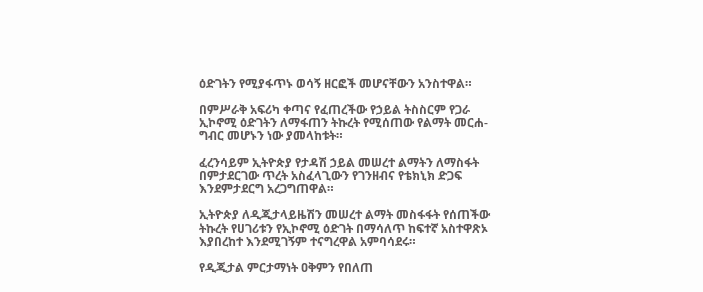ዕድገትን የሚያፋጥኑ ወሳኝ ዘርፎች መሆናቸውን አንስተዋል።

በምሥራቅ አፍሪካ ቀጣና የፈጠረችው የኃይል ትስስርም የጋራ ኢኮኖሚ ዕድገትን ለማፋጠን ትኩረት የሚሰጠው የልማት መርሐ-ግብር መሆኑን ነው ያመላከቱት።

ፈረንሳይም ኢትዮጵያ የታዳሽ ኃይል መሠረተ ልማትን ለማስፋት በምታደርገው ጥረት አስፈላጊውን የገንዘብና የቴክኒክ ድጋፍ እንደምታደርግ አረጋግጠዋል።

ኢትዮጵያ ለዲጂታላይዜሽን መሠረተ ልማት መስፋፋት የሰጠችው ትኩረት የሀገሪቱን የኢኮኖሚ ዕድገት በማሳለጥ ከፍተኛ አስተዋጽኦ እያበረከተ እንደሚገኝም ተናግረዋል አምባሳደሩ።

የዲጂታል ምርታማነት ዐቅምን የበለጠ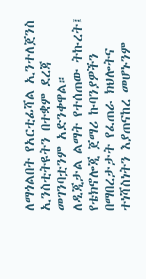ለማጎልበት የአርቲፊሻል ኢንተለጀንስ ኢንስቲትዩትን በተቋም ደረጃ መገንባቷንም አድንቀዋል።
ለዲጂታል ልማት የተሰጠው ትኩረት፤ የቴክኖሎጂ ጀማሪ ኩባንያዎችን በማበረታታት የፈጠራ ክህሎትና ተነሻስነትን እያጠናከረ መሆኑንም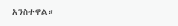አንስተዋል።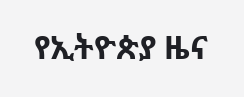የኢትዮጵያ ዜና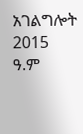አገልግሎት
2015
ዓ.ም